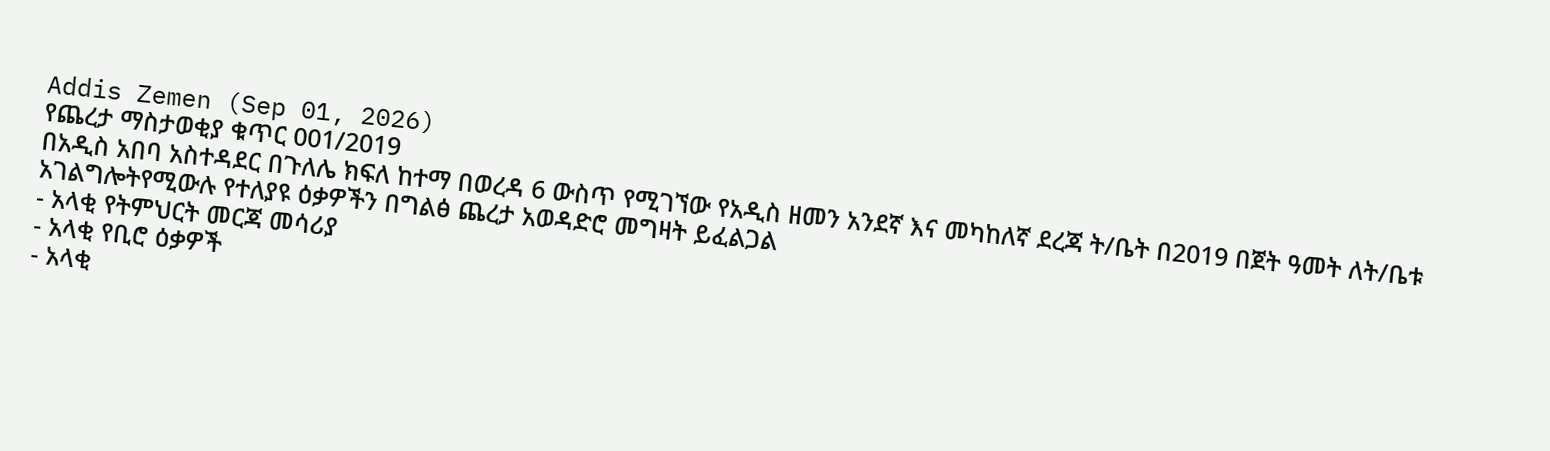Addis Zemen (Sep 01, 2026)
የጨረታ ማስታወቂያ ቁጥር 001/2019
በአዲስ አበባ አስተዳደር በጉለሌ ክፍለ ከተማ በወረዳ 6 ውስጥ የሚገኘው የአዲስ ዘመን አንደኛ እና መካከለኛ ደረጃ ት/ቤት በ2019 በጀት ዓመት ለት/ቤቱ አገልግሎትየሚውሉ የተለያዩ ዕቃዎችን በግልፅ ጨረታ አወዳድሮ መግዛት ይፈልጋል
- አላቂ የትምህርት መርጃ መሳሪያ
- አላቂ የቢሮ ዕቃዎች
- አላቂ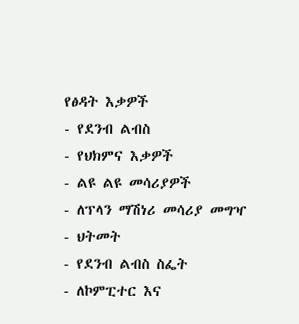የፅዳት እቃዎች
- የደንብ ልብስ
- የህክምና እቃዎች
- ልዩ ልዩ መሳሪያዎች
- ለፕላን ማሽነሪ መሳሪያ መግዣ
- ህትመት
- የደንብ ልብስ ስፌት
- ለኮምፒተር እና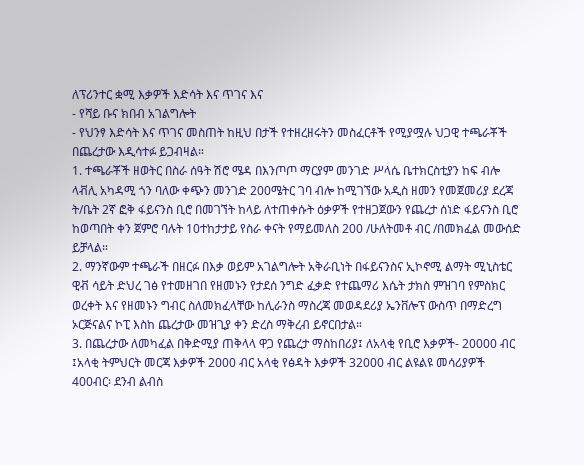ለፕሪንተር ቋሚ እቃዎች እድሳት እና ጥገና እና
- የሻይ ቡና ክበብ አገልግሎት
- የህንፃ እድሳት እና ጥገና መስጠት ከዚህ በታች የተዘረዘሩትን መስፈርቶች የሚያሟሉ ህጋዊ ተጫራቾች በጨረታው እዲሳተፉ ይጋብዛል።
1. ተጫራቾች ዘወትር በስራ ሰዓት ሽሮ ሜዳ በእንጦጦ ማርያም መንገድ ሥላሴ ቤተክርስቲያን ከፍ ብሎ ላቭሊ አካዳሚ ጎን ባለው ቀጭን መንገድ 200ሜትር ገባ ብሎ ከሚገኘው አዲስ ዘመን የመጀመሪያ ደረጃ ት/ቤት 2ኛ ፎቅ ፋይናንስ ቢሮ በመገኘት ከላይ ለተጠቀሱት ዕቃዎች የተዘጋጀውን የጨረታ ሰነድ ፋይናንስ ቢሮ ከወጣበት ቀን ጀምሮ ባሉት 10ተከታታይ የስራ ቀናት የማይመለስ 200 /ሁለትመቶ ብር /በመክፈል መውሰድ ይቻላል።
2. ማንኛውም ተጫራች በዘርፉ በእቃ ወይም አገልግሎት አቅራቢነት በፋይናንስና ኢኮኖሚ ልማት ሚኒስቴር ዊቭ ሳይት ድህረ ገፅ የተመዘገበ የዘመኑን የታደሰ ንግድ ፈቃድ የተጨማሪ እሴት ታክስ ምዝገባ የምስክር ወረቀት እና የዘመኑን ግብር ስለመክፈላቸው ከሊራንስ ማስረጃ መወዳደሪያ ኤንቨሎፕ ውስጥ በማድረግ ኦርጅናልና ኮፒ እስከ ጨረታው መዝጊያ ቀን ድረስ ማቅረብ ይኖርበታል።
3. በጨረታው ለመካፈል በቅድሚያ ጠቅላላ ዋጋ የጨረታ ማስከበሪያ፤ ለአላቂ የቢሮ እቃዎች- 20000 ብር ፤አላቂ ትምህርት መርጃ እቃዎች 2000 ብር አላቂ የፅዳት እቃዎች 32000 ብር ልዩልዩ መሳሪያዎች 400ብር፡ ደንብ ልብስ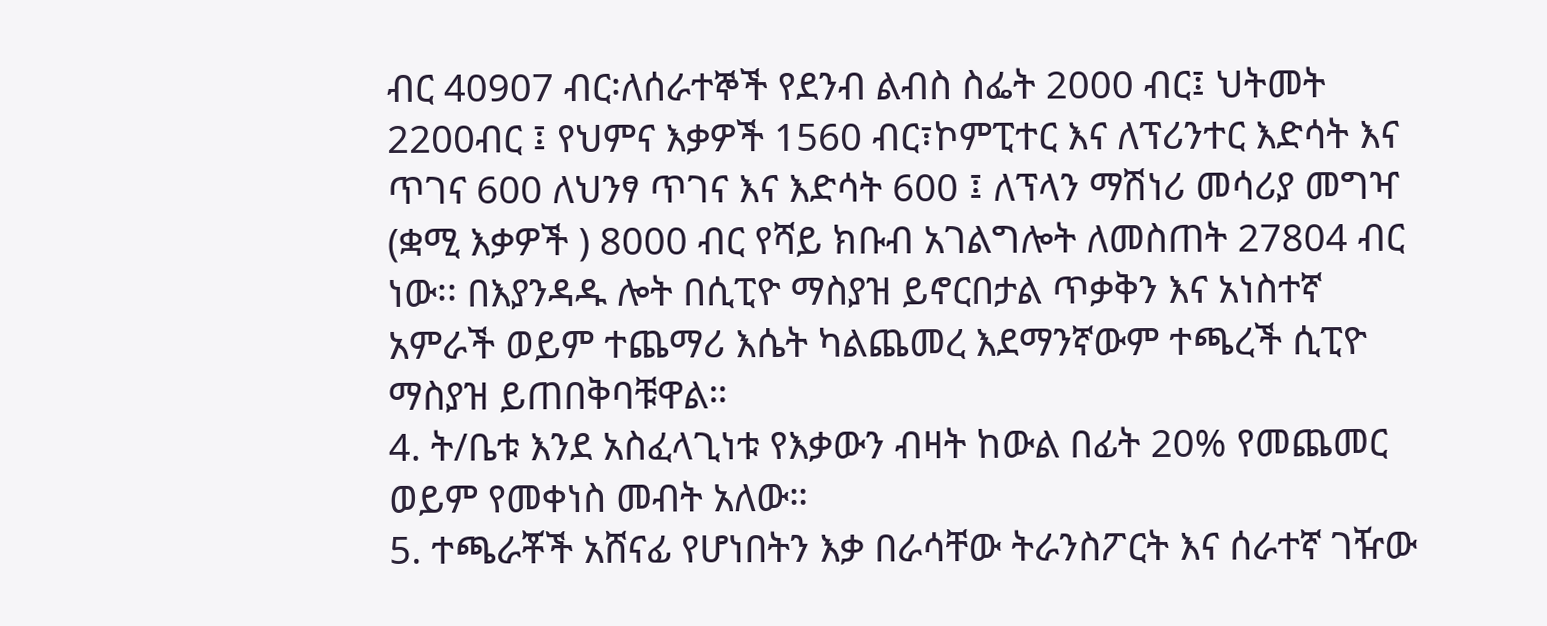ብር 40907 ብር፡ለሰራተኞች የደንብ ልብስ ስፌት 2000 ብር፤ ህትመት 2200ብር ፤ የህምና እቃዎች 1560 ብር፣ኮምፒተር እና ለፕሪንተር እድሳት እና ጥገና 600 ለህንፃ ጥገና እና እድሳት 600 ፤ ለፕላን ማሽነሪ መሳሪያ መግዣ (ቋሚ እቃዎች ) 8000 ብር የሻይ ክቡብ አገልግሎት ለመስጠት 27804 ብር ነው፡፡ በእያንዳዱ ሎት በሲፒዮ ማስያዝ ይኖርበታል ጥቃቅን እና አነስተኛ አምራች ወይም ተጨማሪ እሴት ካልጨመረ እደማንኛውም ተጫረች ሲፒዮ ማስያዝ ይጠበቅባቹዋል።
4. ት/ቤቱ እንደ አስፈላጊነቱ የእቃውን ብዛት ከውል በፊት 20% የመጨመር ወይም የመቀነስ መብት አለው።
5. ተጫራቾች አሸናፊ የሆነበትን እቃ በራሳቸው ትራንስፖርት እና ሰራተኛ ገዥው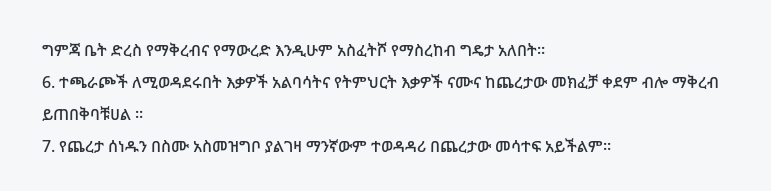ግምጃ ቤት ድረስ የማቅረብና የማውረድ እንዲሁም አስፈትሾ የማስረከብ ግዴታ አለበት።
6. ተጫራጮች ለሚወዳደሩበት እቃዎች አልባሳትና የትምህርት እቃዎች ናሙና ከጨረታው መክፈቻ ቀደም ብሎ ማቅረብ ይጠበቅባቹሀል ።
7. የጨረታ ሰነዱን በስሙ አስመዝግቦ ያልገዛ ማንኛውም ተወዳዳሪ በጨረታው መሳተፍ አይችልም።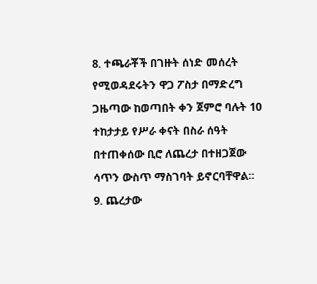8. ተጫራቾች በገዙት ሰነድ መሰረት የሚወዳደሩትን ዋጋ ፖስታ በማድረግ ጋዜጣው ከወጣበት ቀን ጀምሮ ባሉት 10 ተከታታይ የሥራ ቀናት በስራ ሰዓት በተጠቀሰው ቢሮ ለጨረታ በተዘጋጀው ሳጥን ውስጥ ማስገባት ይኖርባቸዋል፡፡
9. ጨረታው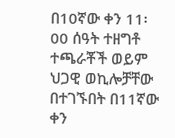በ10ኛው ቀን 11፡00 ሰዓት ተዘግቶ ተጫራቾች ወይም ህጋዊ ወኪሎቻቸው በተገኙበት በ11ኛው ቀን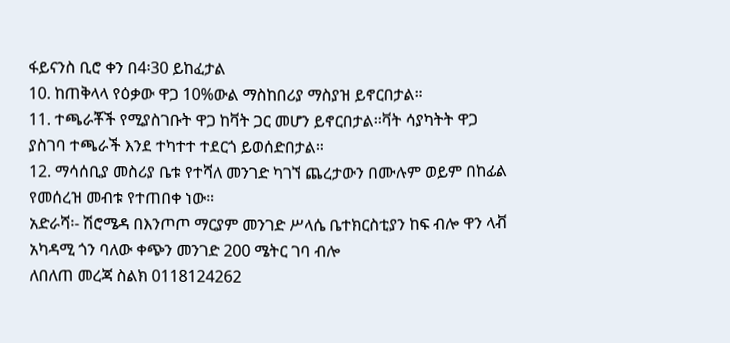ፋይናንስ ቢሮ ቀን በ4፡30 ይከፈታል
10. ከጠቅላላ የዕቃው ዋጋ 10%ውል ማስከበሪያ ማስያዝ ይኖርበታል።
11. ተጫራቾች የሚያስገቡት ዋጋ ከቫት ጋር መሆን ይኖርበታል፡፡ቫት ሳያካትት ዋጋ ያስገባ ተጫራች እንደ ተካተተ ተደርጎ ይወሰድበታል።
12. ማሳሰቢያ መስሪያ ቤቱ የተሻለ መንገድ ካገኘ ጨረታውን በሙሉም ወይም በከፊል የመሰረዝ መብቱ የተጠበቀ ነው።
አድራሻ፡- ሽሮሜዳ በእንጦጦ ማርያም መንገድ ሥላሴ ቤተክርስቲያን ከፍ ብሎ ዋን ላቭ አካዳሚ ጎን ባለው ቀጭን መንገድ 200 ሜትር ገባ ብሎ
ለበለጠ መረጃ ስልክ 0118124262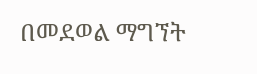በመደወል ማግኘት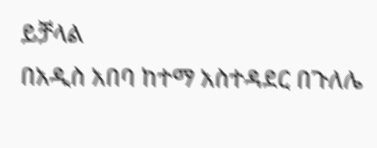ይቻላል
በአዲስ አበባ ከተማ አስተዳደር በጉለሌ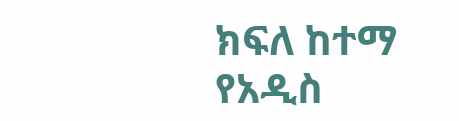ክፍለ ከተማ የአዲስ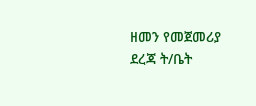ዘመን የመጀመሪያ ደረጃ ት/ቤት